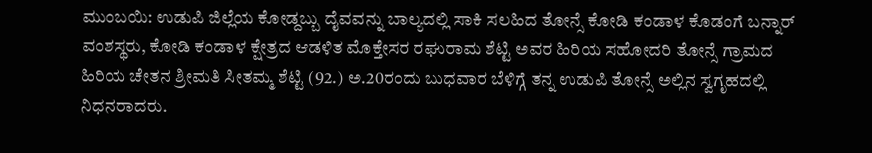ಮುಂಬಯಿ: ಉಡುಪಿ ಜಿಲ್ಲೆಯ ಕೋಡ್ದಬ್ಬು ದೈವವನ್ನು ಬಾಲ್ಯದಲ್ಲಿ ಸಾಕಿ ಸಲಹಿದ ತೋನ್ಸೆ ಕೋಡಿ ಕಂಡಾಳ ಕೊಡಂಗೆ ಬನ್ನಾರ್ ವಂಶಸ್ಥರು, ಕೋಡಿ ಕಂಡಾಳ ಕ್ಷೇತ್ರದ ಆಡಳಿತ ಮೊಕ್ತೇಸರ ರಘುರಾಮ ಶೆಟ್ಟಿ ಅವರ ಹಿರಿಯ ಸಹೋದರಿ ತೋನ್ಸೆ ಗ್ರಾಮದ ಹಿರಿಯ ಚೇತನ ಶ್ರೀಮತಿ ಸೀತಮ್ಮ ಶೆಟ್ಟಿ (92.) ಅ.20ರಂದು ಬುಧವಾರ ಬೆಳಿಗ್ಗೆ ತನ್ನ ಉಡುಪಿ ತೋನ್ಸೆ ಅಲ್ಲಿನ ಸ್ವಗೃಹದಲ್ಲಿ ನಿಧನರಾದರು.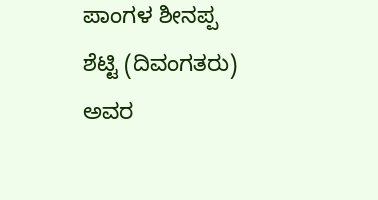ಪಾಂಗಳ ಶೀನಪ್ಪ ಶೆಟ್ಟಿ (ದಿವಂಗತರು) ಅವರ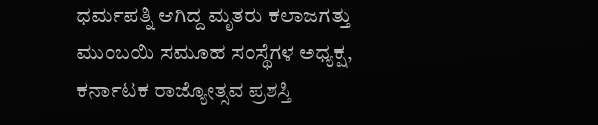ಧರ್ಮಪತ್ನಿ ಆಗಿದ್ದ ಮೃತರು ಕಲಾಜಗತ್ತು ಮುಂಬಯಿ ಸಮೂಹ ಸಂಸ್ಥೆಗಳ ಅಧ್ಯಕ್ಷ, ಕರ್ನಾಟಕ ರಾಜ್ಯೋತ್ಸವ ಪ್ರಶಸ್ತಿ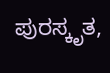ಪುರಸ್ಕೃತ,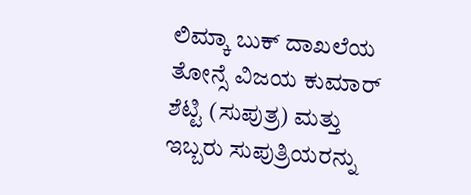ಲಿಮ್ಕಾ ಬುಕ್ ದಾಖಲೆಯ ತೋನ್ಸೆ ವಿಜಯ ಕುಮಾರ್ ಶೆಟ್ಟಿ (ಸುಪುತ್ರ) ಮತ್ತು ಇಬ್ಬರು ಸುಪುತ್ರಿಯರನ್ನು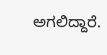ಅಗಲಿದ್ದಾರೆ.